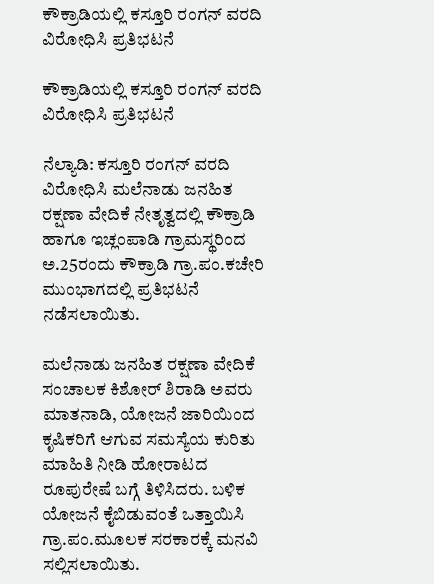ಕೌಕ್ರಾಡಿಯಲ್ಲಿ ಕಸ್ತೂರಿ ರಂಗನ್ ವರದಿ ವಿರೋಧಿಸಿ ಪ್ರತಿಭಟನೆ

ಕೌಕ್ರಾಡಿಯಲ್ಲಿ ಕಸ್ತೂರಿ ರಂಗನ್ ವರದಿ ವಿರೋಧಿಸಿ ಪ್ರತಿಭಟನೆ

ನೆಲ್ಯಾಡಿ: ಕಸ್ತೂರಿ ರಂಗನ್ ವರದಿ ವಿರೋಧಿಸಿ ಮಲೆನಾಡು ಜನಹಿತ ರಕ್ಷಣಾ ವೇದಿಕೆ ನೇತೃತ್ವದಲ್ಲಿ ಕೌಕ್ರಾಡಿ ಹಾಗೂ ಇಚ್ಲಂಪಾಡಿ ಗ್ರಾಮಸ್ಥರಿಂದ ಅ.25ರಂದು ಕೌಕ್ರಾಡಿ ಗ್ರಾ.ಪಂ.ಕಚೇರಿ ಮುಂಭಾಗದಲ್ಲಿ ಪ್ರತಿಭಟನೆ ನಡೆಸಲಾಯಿತು.

ಮಲೆನಾಡು ಜನಹಿತ ರಕ್ಷಣಾ ವೇದಿಕೆ ಸಂಚಾಲಕ ಕಿಶೋರ್ ಶಿರಾಡಿ ಅವರು ಮಾತನಾಡಿ, ಯೋಜನೆ ಜಾರಿಯಿಂದ ಕೃಷಿಕರಿಗೆ ಆಗುವ ಸಮಸ್ಯೆಯ ಕುರಿತು ಮಾಹಿತಿ ನೀಡಿ ಹೋರಾಟದ ರೂಪುರೇಷೆ ಬಗ್ಗೆ ತಿಳಿಸಿದರು. ಬಳಿಕ ಯೋಜನೆ ಕೈಬಿಡುವಂತೆ ಒತ್ತಾಯಿಸಿ ಗ್ರಾ.ಪಂ.ಮೂಲಕ ಸರಕಾರಕ್ಕೆ ಮನವಿ ಸಲ್ಲಿಸಲಾಯಿತು.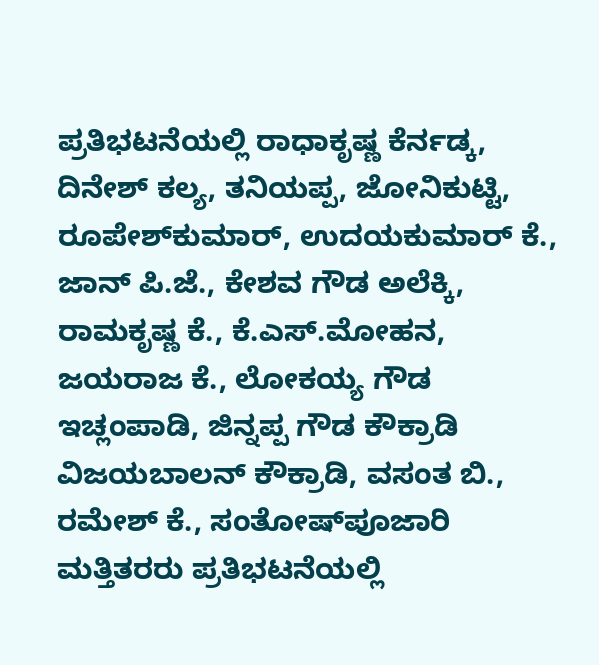ಪ್ರತಿಭಟನೆಯಲ್ಲಿ ರಾಧಾಕೃಷ್ಣ ಕೆರ್ನಡ್ಕ, ದಿನೇಶ್ ಕಲ್ಯ, ತನಿಯಪ್ಪ, ಜೋನಿಕುಟ್ಟಿ, ರೂಪೇಶ್‌ಕುಮಾರ್, ಉದಯಕುಮಾರ್ ಕೆ., ಜಾನ್ ಪಿ.ಜೆ., ಕೇಶವ ಗೌಡ ಅಲೆಕ್ಕಿ, ರಾಮಕೃಷ್ಣ ಕೆ., ಕೆ.ಎಸ್.ಮೋಹನ, ಜಯರಾಜ ಕೆ., ಲೋಕಯ್ಯ ಗೌಡ ಇಚ್ಲಂಪಾಡಿ, ಜಿನ್ನಪ್ಪ ಗೌಡ ಕೌಕ್ರಾಡಿ ವಿಜಯಬಾಲನ್ ಕೌಕ್ರಾಡಿ, ವಸಂತ ಬಿ., ರಮೇಶ್ ಕೆ., ಸಂತೋಷ್‌ಪೂಜಾರಿ ಮತ್ತಿತರರು ಪ್ರತಿಭಟನೆಯಲ್ಲಿ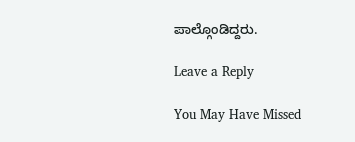ಪಾಲ್ಗೊಂಡಿದ್ದರು.

Leave a Reply

You May Have Missed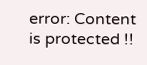error: Content is protected !!